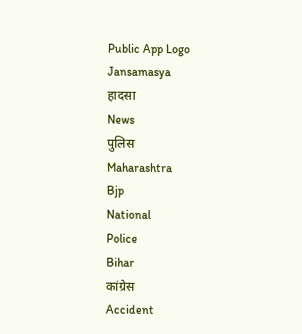Public App Logo
Jansamasya
हादसा
News
पुलिस
Maharashtra
Bjp
National
Police
Bihar
कांग्रेस
Accident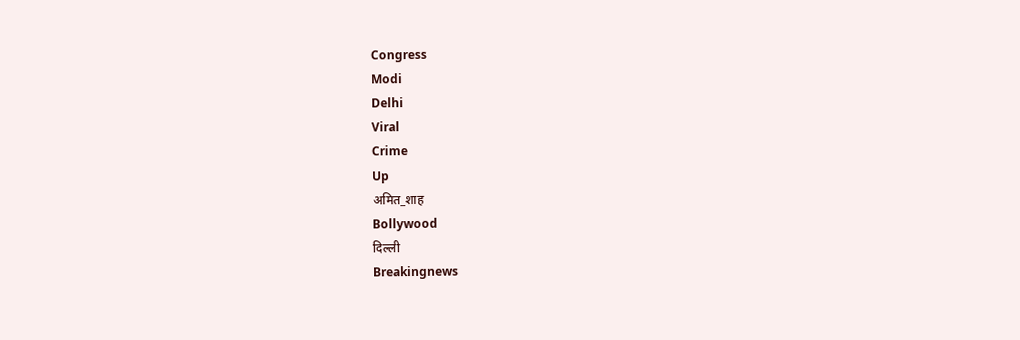Congress
Modi
Delhi
Viral
Crime
Up
अमित_शाह
Bollywood
दिल्ली
Breakingnews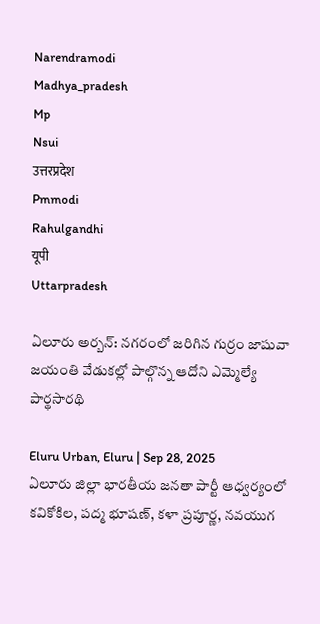Narendramodi
Madhya_pradesh
Mp
Nsui
उत्तरप्रदेश
Pmmodi
Rahulgandhi
यूपी
Uttarpradesh

ఏలూరు అర్బన్: నగరంలో జరిగిన గుర్రం జాషువా జయంతి వేడుకల్లో పాల్గొన్న ఆదోని ఎమ్మెల్యే పార్థసారథి

Eluru Urban, Eluru | Sep 28, 2025
ఏలూరు జిల్లా భారతీయ జనతా పార్టీ ఆధ్వర్యంలో కవికోకిల, పద్మ భూషణ్, కళా ప్రపూర్ణ, నవయుగ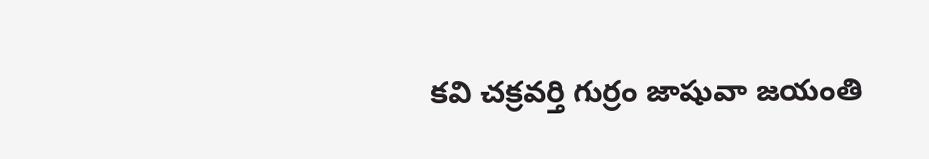కవి చక్రవర్తి గుర్రం జాషువా జయంతి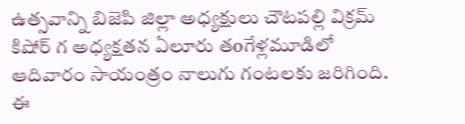ఉత్సవాన్ని బిజెపి జిల్లా అధ్యక్షులు చౌటపల్లి విక్రమ్ కిషోర్ గ అధ్యక్షతన ఏలూరు తoగేళ్లమూడిలో ఆదివారం సాయంత్రం నాలుగు గంటలకు జరిగింది. ఈ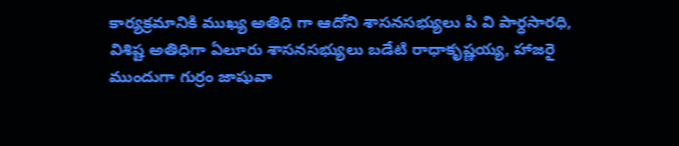కార్యక్రమానికి ముఖ్య అతిధి గా ఆదోని శాసనసభ్యులు పి వి పార్ధసారధి, విశిష్ట అతిధిగా ఏలూరు శాసనసభ్యులు బడేటి రాధాకృష్ణయ్య, హాజరై ముందుగా గుర్రం జాషువా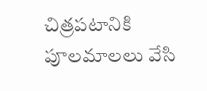చిత్రపటానికి పూలమాలలు వేసి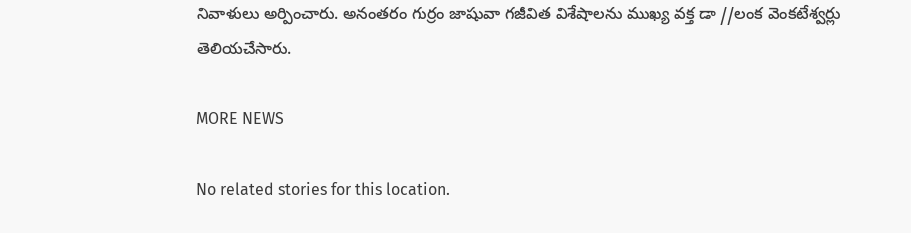నివాళులు అర్పించారు. అనంతరం గుర్రం జాషువా గజీవిత విశేషాలను ముఖ్య వక్త డా //లంక వెంకటేశ్వర్లు తెలియచేసారు.

MORE NEWS

No related stories for this location.